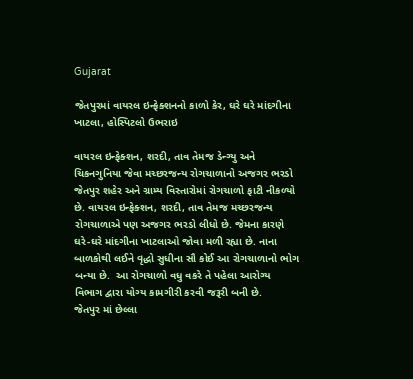Gujarat

જેતપુરમાં વાયરલ ઇન્ફેક્શનનો કાળો કેર, ઘરે ઘરે માંદગીના ખાટલા, હોસ્પિટલો ઉભરાઇ

વાયરલ ઇન્ફેક્શન, શરદી, તાવ તેમજ ડેન્ગ્યુ અને ચિકનગુનિયા જેવા મચ્છરજન્ય રોગચાળાનો અજગર ભરડો
જેતપુર શહેર અને ગ્રામ્ય વિસ્તારોમાં રોગચાળો ફાટી નીકળ્યો છે. વાયરલ ઇન્ફેક્શન, શરદી, તાવ તેમજ મચ્છરજન્ય રોગચાળાએ પણ અજગર ભરડો લીધો છે. જેમના કારણે ઘરે-ઘરે માંદગીના ખાટલાઓ જોવા મળી રહ્યા છે. નાના બાળકોથી લઈને વૃદ્ધો સુધીના સૌ કોઈ આ રોગચાળાનો ભોગ બન્યા છે.  આ રોગચાળો વધુ વકરે તે પહેલા આરોગ્ય વિભાગ દ્વારા યોગ્ય કામગીરી કરવી જરૂરી બની છે.
જેતપુર માં છેલ્લા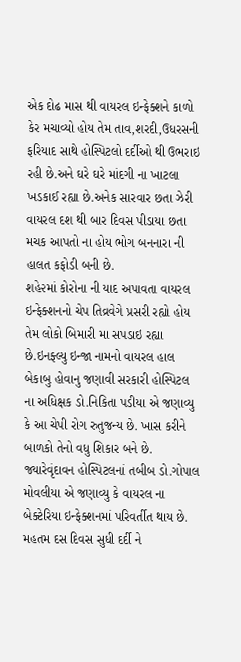એક દોઢ માસ થી વાયરલ ઇન્ફેક્શને કાળો કેર મચાવ્યો હોય તેમ તાવ,શરદી,ઉધરસની ફરિયાદ સાથે હોસ્પિટલો દર્દીઓ થી ઉભરાઇ રહી છે.અને ઘરે ઘરે માંદગી ના ખાટલા ખડકાઈ રહ્યા છે.અનેક સારવાર છતા ઝેરી વાયરલ દશ થી બાર દિવસ પીડાયા છતા મચક આપતો ના હોય ભોગ બનનારા ની હાલત કફોડી બની છે.
શહે૨માં કોરોના ની યાદ અપાવતા વાયરલ ઇન્ફેક્શનનો ચેપ તિવ્રવેગે પ્રસરી રહ્યો હોય તેમ લોકો બિમારી મા સપડાઇ રહ્યા છે.ઇનફ્લ્યુ ઇન્જા નામનો વાયરલ હાલ બેકાબુ હોવાનુ જણાવી સરકારી હોસ્પિટલ ના અધિક્ષક ડો.નિકિતા પડીયા એ જણાવ્યુ કે આ ચેપી રોગ રુતુજન્ય છે. ખાસ કરીને બાળકો તેનો વધુ શિકાર બને છે.
જ્યારેવૃંદાવન હોસ્પિટલનાં તબીબ ડો.ગોપાલ  મોવલીયા એ જણાવ્યુ કે વાયરલ ના બેક્ટેરિયા ઇન્ફેક્શનમાં પરિવર્તીત થાય છે. મહતમ દસ દિવસ સુધી દર્દી ને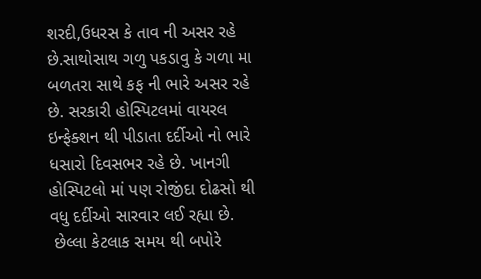શરદી,ઉધરસ કે તાવ ની અસર રહે છે.સાથોસાથ ગળુ પકડાવુ કે ગળા મા બળતરા સાથે કફ ની ભારે અસર રહે છે. સરકારી હોસ્પિટલમાં વાયરલ ઇન્ફેક્શન થી પીડાતા દર્દીઓ નો ભારે ધસારો દિવસભર રહે છે. ખાનગી હોસ્પિટલો માં પણ રોજીંદા દોઢસો થી વધુ દર્દીઓ સારવાર લઈ રહ્યા છે.
 છેલ્લા કેટલાક સમય થી બપોરે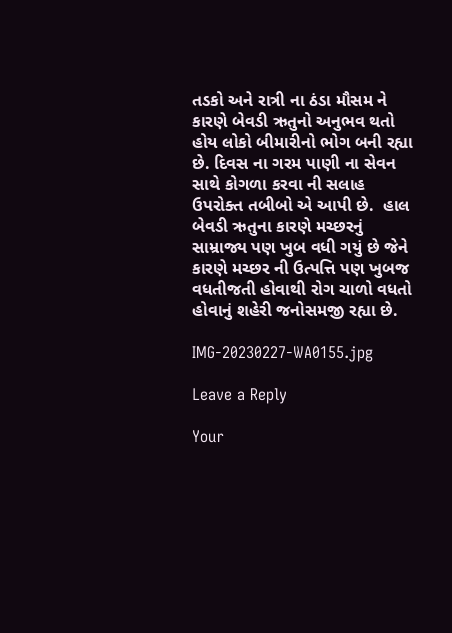તડકો અને રાત્રી ના ઠંડા મૌસમ ને કારણે બેવડી ઋતુનો અનુભવ થતો હોય લોકો બીમારીનો ભોગ બની રહ્યા છે. દિવસ ના ગરમ પાણી ના સેવન સાથે કોગળા કરવા ની સલાહ ઉપરોક્ત તબીબો એ આપી છે.  હાલ બેવડી ઋતુના કારણે મચ્છરનું સામ્રાજ્ય પણ ખુબ વધી ગયું છે જેને કારણે મચ્છર ની ઉત્પત્તિ પણ ખુબજ વધતીજતી હોવાથી રોગ ચાળો વધતો હોવાનું શહેરી જનોસમજી રહ્યા છે.

IMG-20230227-WA0155.jpg

Leave a Reply

Your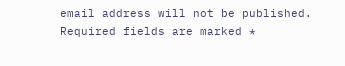email address will not be published. Required fields are marked *